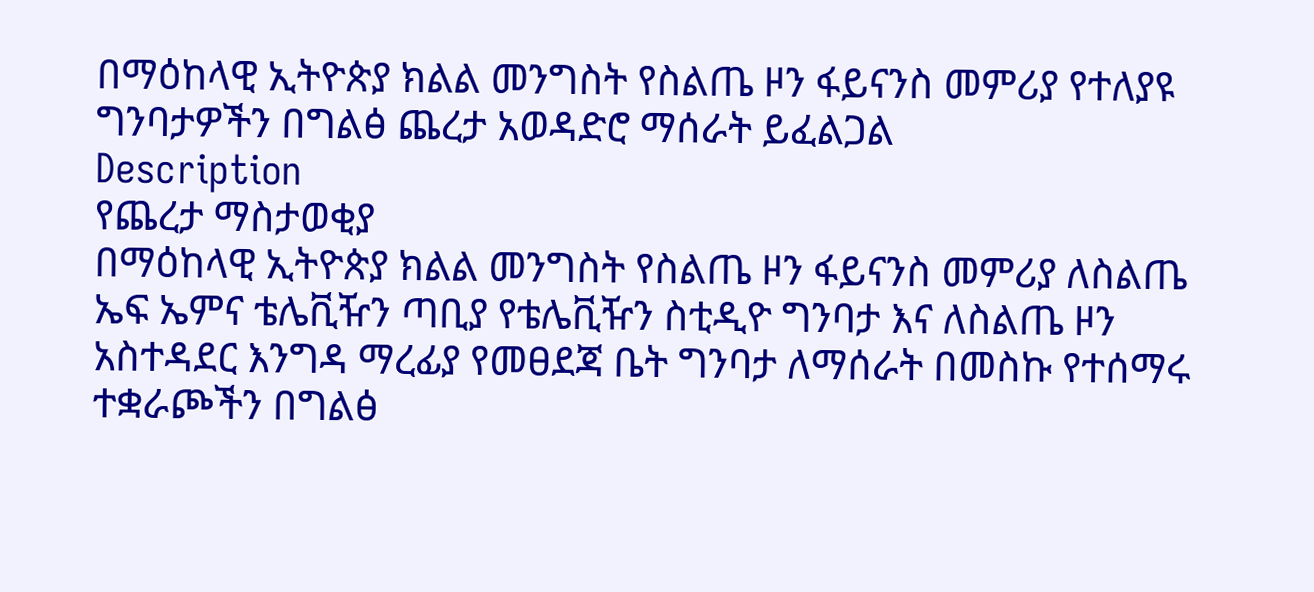በማዕከላዊ ኢትዮጵያ ክልል መንግስት የስልጤ ዞን ፋይናንስ መምሪያ የተለያዩ ግንባታዎችን በግልፅ ጨረታ አወዳድሮ ማሰራት ይፈልጋል
Description
የጨረታ ማስታወቂያ
በማዕከላዊ ኢትዮጵያ ክልል መንግስት የስልጤ ዞን ፋይናንስ መምሪያ ለስልጤ ኤፍ ኤምና ቴሌቪዥን ጣቢያ የቴሌቪዥን ስቲዲዮ ግንባታ እና ለስልጤ ዞን አስተዳደር እንግዳ ማረፊያ የመፀደጃ ቤት ግንባታ ለማሰራት በመስኩ የተሰማሩ ተቋራጮችን በግልፅ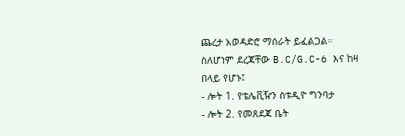ጨረታ አወዳድሮ ማሰራት ይፈልጋል።
ስለሆነም ደረጃቸው B.C/G.C-6 እና ከዛ በላይ የሆኑ፤
- ሎት 1. የቴሌቪዥን ስቱዲዮ ግንባታ
- ሎት 2. የመጸደጃ ቤት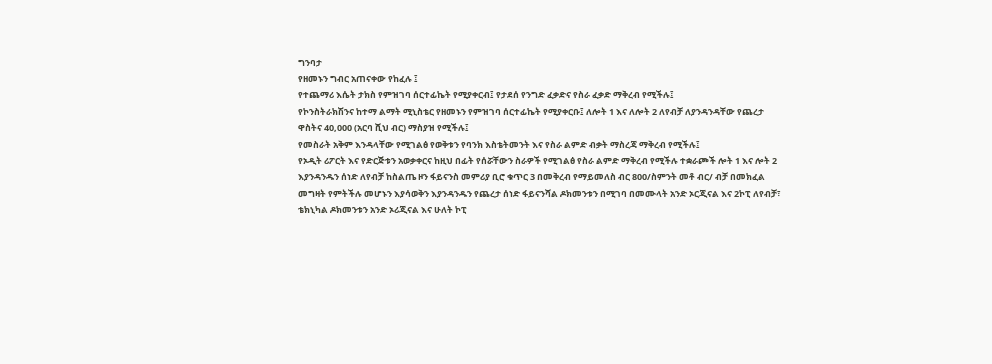ግንባታ
የዘመኑን ግብር አጠናቀው የከፈሉ ፤
የተጨማሪ እሴት ታክስ የምዝገባ ሰርተፊኬት የሚያቀርብ፤ የታደሰ የንግድ ፈቃድና የስራ ፈቃድ ማቅረብ የሚችሉ፤
የኮንስትራክሽንና ከተማ ልማት ሚኒስቴር የዘመኑን የምዝገባ ሰርተፊኬት የሚያቀርቡ፤ ለሎት 1 እና ለሎት 2 ለየብቻ ለያንዳንዳቸው የጨረታ ዋስትና 40,000 (አርባ ሺህ ብር) ማስያዝ የሚችሉ፤
የመስራት አቅም እንዳላቸው የሚገልፅ የወቅቱን የባንክ እስቴትመንት እና የስራ ልምድ ብቃት ማስረጃ ማቅረብ የሚችሉ፤
የኦዲት ሪፖርት እና የድርጅቱን አወቃቀርና ከዚህ በፊት የሰሯቸውን ስራዎች የሚገልፅ የስራ ልምድ ማቅረብ የሚችሉ ተቋራጮች ሎት 1 እና ሎት 2 እያንዳንዱን ሰነድ ለየብቻ ከስልጤ ዞን ፋይናንስ መምሪያ ቢሮ ቁጥር 3 በመቅረብ የማይመለስ ብር 800/ስምንት መቶ ብር/ ብቻ በመክፈል መግዛት የምትችሉ መሆኑን እያሳወቅን እያንዳንዱን የጨረታ ሰነድ ፋይናንሻል ዶክመንቱን በሚገባ በመሙላት አንድ ኦርጂናል እና 2ኮፒ ለየብቻ፣ ቴክኒካል ዶክመንቱን አንድ ኦሪጂናል እና ሁለት ኮፒ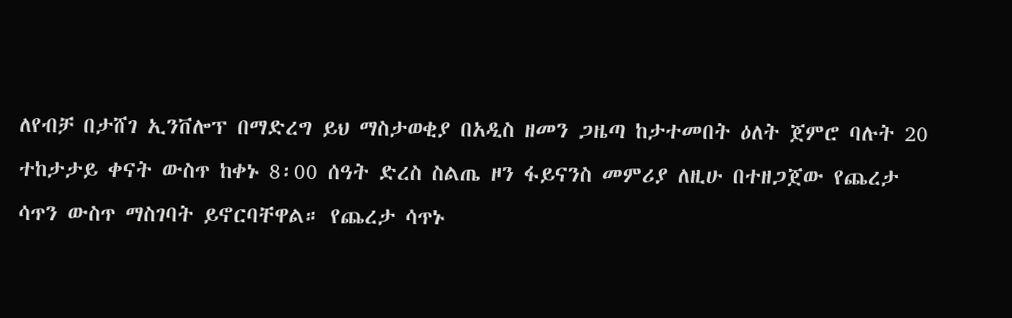ለየብቻ በታሸገ ኢንቨሎፕ በማድረግ ይህ ማስታወቂያ በአዲስ ዘመን ጋዜጣ ከታተመበት ዕለት ጀምሮ ባሉት 20 ተከታታይ ቀናት ውስጥ ከቀኑ 8፡00 ሰዓት ድረስ ስልጤ ዞን ፋይናንስ መምሪያ ለዚሁ በተዘጋጀው የጨረታ ሳጥን ውስጥ ማስገባት ይኖርባቸዋል። የጨረታ ሳጥኑ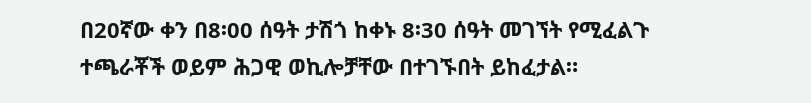በ20ኛው ቀን በ8፡00 ሰዓት ታሽጎ ከቀኑ 8፡30 ሰዓት መገኘት የሚፈልጉ ተጫራቾች ወይም ሕጋዊ ወኪሎቻቸው በተገኙበት ይከፈታል።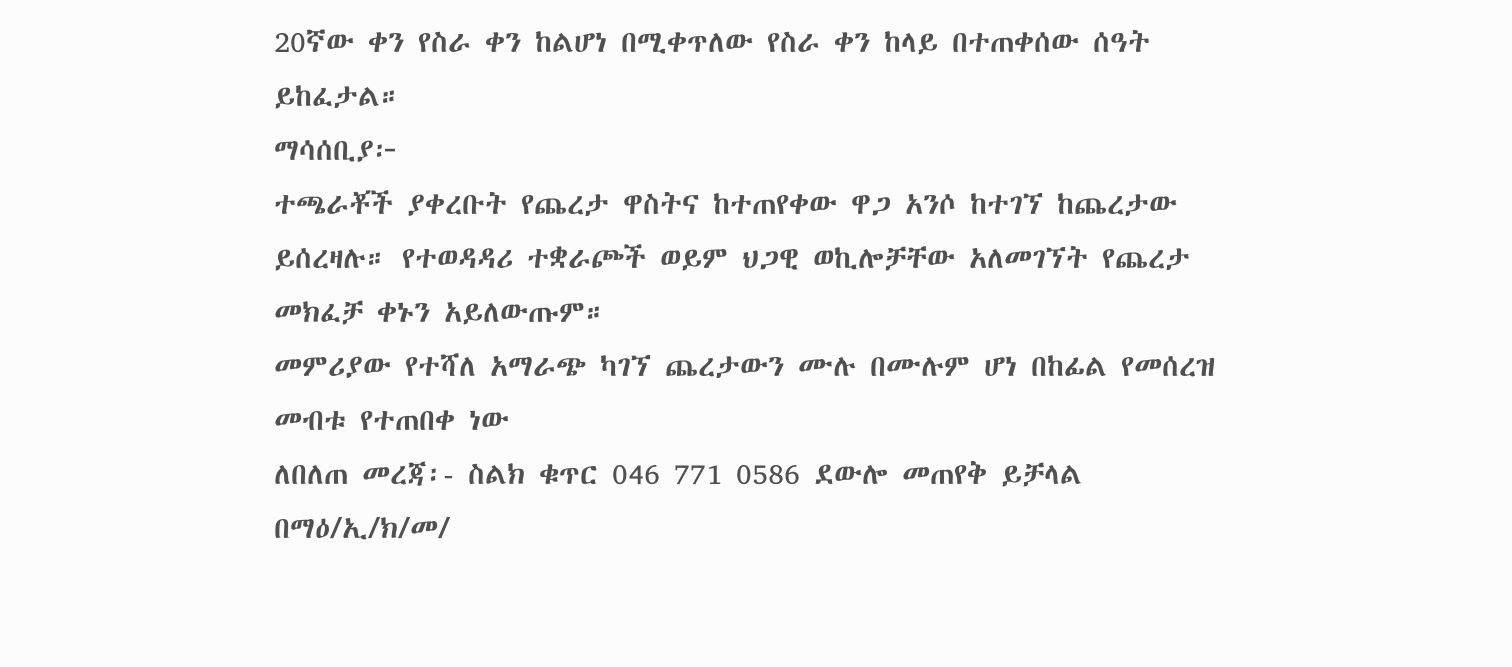20ኛው ቀን የስራ ቀን ከልሆነ በሚቀጥለው የስራ ቀን ከላይ በተጠቀሰው ሰዓት ይከፈታል።
ማሳሰቢያ፦
ተጫራቾች ያቀረቡት የጨረታ ዋስትና ከተጠየቀው ዋጋ አንሶ ከተገኘ ከጨረታው ይሰረዛሉ። የተወዳዳሪ ተቋራጮች ወይም ህጋዊ ወኪሎቻቸው አለመገኘት የጨረታ መክፈቻ ቀኑን አይለውጡም።
መምሪያው የተሻለ አማራጭ ካገኘ ጨረታውን ሙሉ በሙሉም ሆነ በከፊል የመሰረዝ መብቱ የተጠበቀ ነው
ለበለጠ መረጃ፡- ስልክ ቁጥር 046 771 0586 ደውሎ መጠየቅ ይቻላል
በማዕ/ኢ/ክ/መ/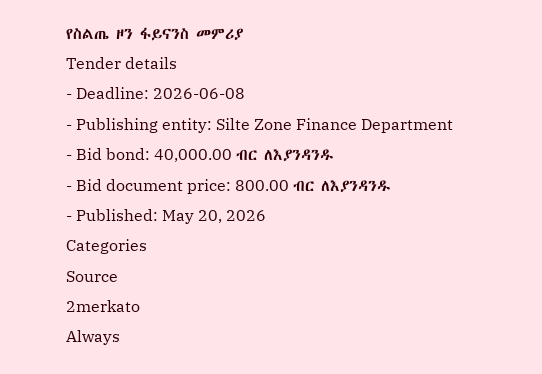የስልጤ ዞን ፋይናንስ መምሪያ
Tender details
- Deadline: 2026-06-08
- Publishing entity: Silte Zone Finance Department
- Bid bond: 40,000.00 ብር ለእያንዳንዱ
- Bid document price: 800.00 ብር ለእያንዳንዱ
- Published: May 20, 2026
Categories
Source
2merkato
Always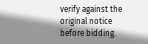verify against the original notice before bidding.